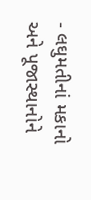- લઘુમતીનાં મકાનો અને પૂજાસ્થાનોને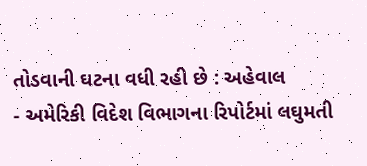તોડવાની ઘટના વધી રહી છે : અહેવાલ
- અમેરિકી વિદેશ વિભાગના રિપોર્ટમાં લઘુમતી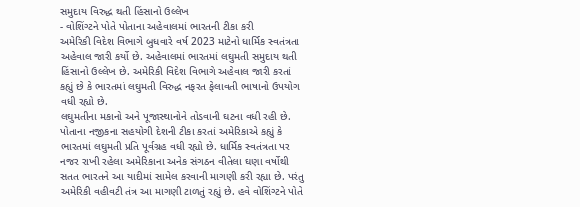સમુદાય વિરુદ્ધ થતી હિંસાનો ઉલ્લેખ
- વોશિંગ્ટને પોતે પોતાના અહેવાલમાં ભારતની ટીકા કરી
અમેરિકી વિદેશ વિભાગે બુધવારે વર્ષ 2023 માટેનો ધાર્મિક સ્વતંત્રતા અહેવાલ જારી કર્યો છે. અહેવાલમાં ભારતમાં લઘુમતી સમુદાય થતી હિંસાનો ઉલ્લેખ છે. અમેરિકી વિદેશ વિભાગે અહેવાલ જારી કરતાં કહ્યું છે કે ભારતમાં લઘુમતી વિરુદ્ધ નફરત ફેલાવતી ભાષાનો ઉપયોગ વધી રહ્યો છે.
લઘુમતીના મકાનો અને પૂજાસ્થાનોને તોડવાની ઘટના વધી રહી છે. પોતાના નજીકના સહયોગી દેશની ટીકા કરતાં અમેરિકાએ કહ્યું કે ભારતમાં લઘુમતી પ્રતિ પૂર્વગ્રહ વધી રહ્યો છે. ધાર્મિક સ્વતંત્રતા પર નજર રાખી રહેલા અમેરિકાના અનેક સંગઠન વીતેલા ઘણા વર્ષોથી સતત ભારતને આ યાદીમાં સામેલ કરવાની માગણી કરી રહ્યા છે. પરંતુ અમેરિકી વહીવટી તંત્ર આ માગણી ટાળતું રહ્યું છે. હવે વોશિંગ્ટને પોતે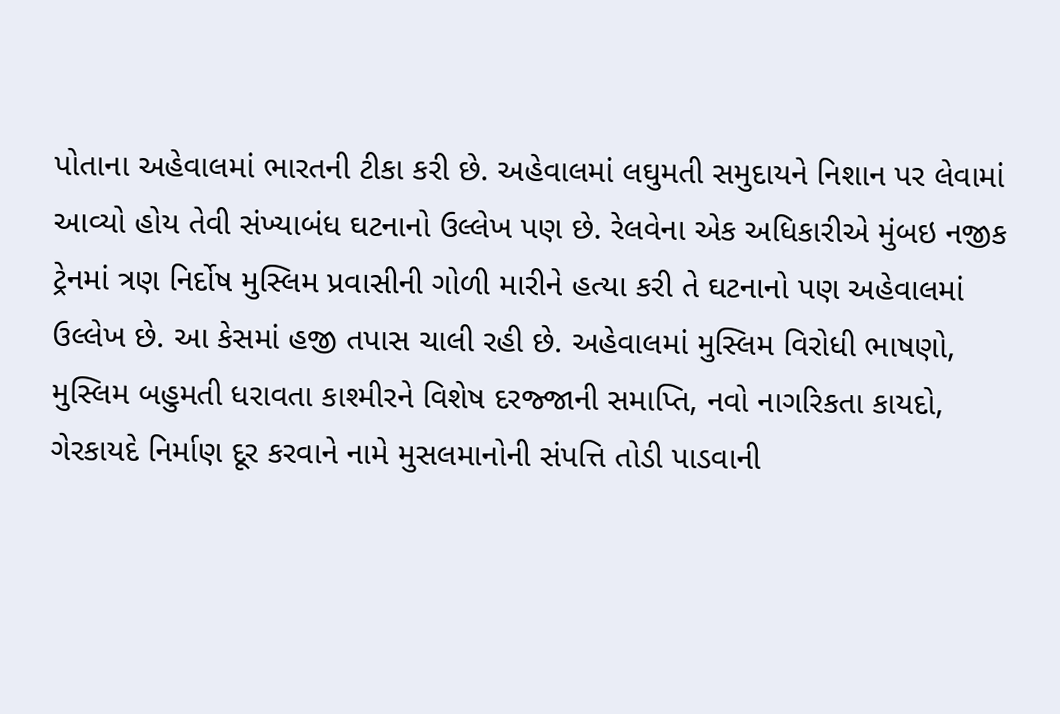પોતાના અહેવાલમાં ભારતની ટીકા કરી છે. અહેવાલમાં લઘુમતી સમુદાયને નિશાન પર લેવામાં આવ્યો હોય તેવી સંખ્યાબંધ ઘટનાનો ઉલ્લેખ પણ છે. રેલવેના એક અધિકારીએ મુંબઇ નજીક ટ્રેનમાં ત્રણ નિર્દોષ મુસ્લિમ પ્રવાસીની ગોળી મારીને હત્યા કરી તે ઘટનાનો પણ અહેવાલમાં ઉલ્લેખ છે. આ કેસમાં હજી તપાસ ચાલી રહી છે. અહેવાલમાં મુસ્લિમ વિરોધી ભાષણો, મુસ્લિમ બહુમતી ધરાવતા કાશ્મીરને વિશેષ દરજ્જાની સમાપ્તિ, નવો નાગરિકતા કાયદો, ગેરકાયદે નિર્માણ દૂર કરવાને નામે મુસલમાનોની સંપત્તિ તોડી પાડવાની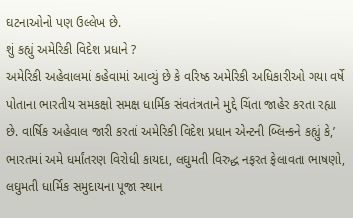ઘટનાઓનો પણ ઉલ્લેખ છે.
શું કહ્યું અમેરિકી વિદેશ પ્રધાને ?
અમેરિકી અહેવાલમાં કહેવામાં આવ્યું છે કે વરિષ્ઠ અમેરિકી અધિકારીઓ ગયા વર્ષે પોતાના ભારતીય સમકક્ષો સમક્ષ ધાર્મિક સંવતંત્રતાને મુદ્દે ચિંતા જાહેર કરતા રહ્યા છે. વાર્ષિક અહેવાલ જારી કરતાં અમેરિકી વિદેશ પ્રધાન એન્ટની બ્લિન્કને કહ્યું કે,’ ભારતમાં અમે ધર્માંતરણ વિરોધી કાયદા, લઘુમતી વિરુદ્ધ નફરત ફેલાવતા ભાષણો, લઘુમતી ધાર્મિક સમુદાયના પૂજા સ્થાન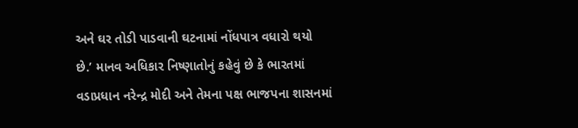અને ઘર તોડી પાડવાની ઘટનામાં નોંધપાત્ર વધારો થયો છે.’ માનવ અધિકાર નિષ્ણાતોનું કહેવું છે કે ભારતમાં વડાપ્રધાન નરેન્દ્ર મોદી અને તેમના પક્ષ ભાજપના શાસનમાં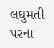લઘુમતી પરના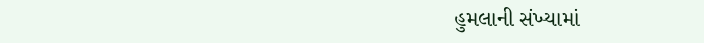હુમલાની સંખ્યામાં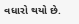વધારો થયો છે.